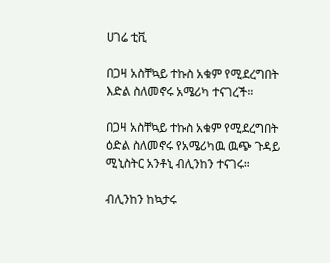ሀገሬ ቲቪ

በጋዛ አስቸኳይ ተኩስ አቁም የሚደረግበት እድል ስለመኖሩ አሜሪካ ተናገረች።

በጋዛ አስቸኳይ ተኩስ አቁም የሚደረግበት ዕድል ስለመኖሩ የአሜሪካዉ ዉጭ ጉዳይ ሚኒስትር አንቶኒ ብሊንከን ተናገሩ።

ብሊንከን ከኳታሩ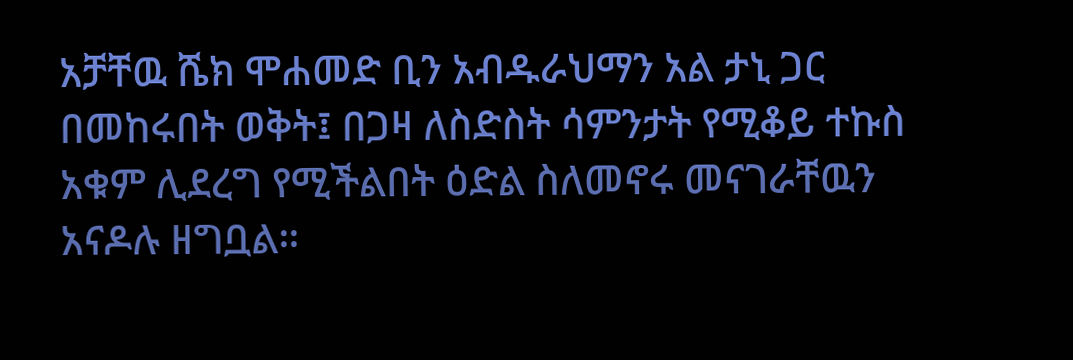አቻቸዉ ሼክ ሞሐመድ ቢን አብዱራህማን አል ታኒ ጋር በመከሩበት ወቅት፤ በጋዛ ለስድስት ሳምንታት የሚቆይ ተኩስ አቁም ሊደረግ የሚችልበት ዕድል ስለመኖሩ መናገራቸዉን አናዶሉ ዘግቧል።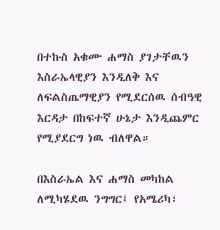በተኩስ አቁሙ ሐማስ ያገታቸዉን እስራኤላዊያን እንዲለቅ እና ለፍልስጤማዊያን የሚደርሰዉ ሰብዓዊ እርዳታ በከፍተኛ ሁኔታ እንዲጨምር የሚያደርግ ነዉ ብለዋል።

በእስራኤል እና ሐማስ መካከል ለሚካሄደዉ ንግግር፤ የአሜሪካ፣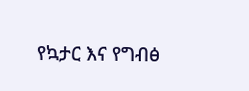የኳታር እና የግብፅ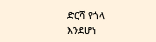ድርሻ የጎላ እንደሆነ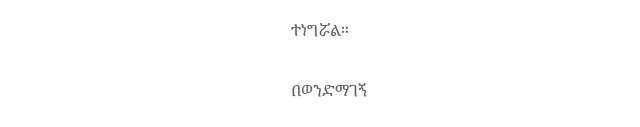ተነግሯል።

በወንድማገኝ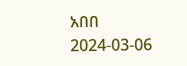አበበ
2024-03-06